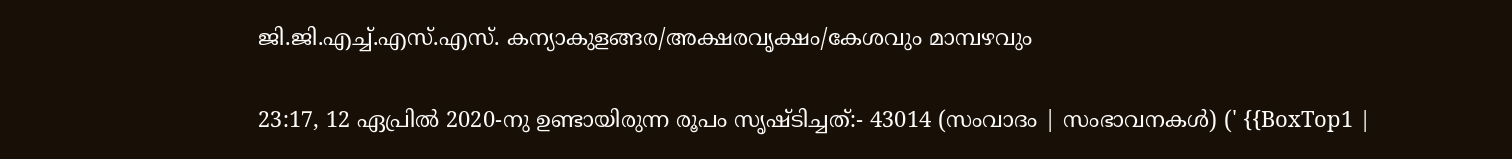ജി.ജി.എച്ച്.എസ്.എസ്. കന്യാകുളങ്ങര/അക്ഷരവൃക്ഷം/കേശവും മാമ്പഴവും

23:17, 12 ഏപ്രിൽ 2020-നു ഉണ്ടായിരുന്ന രൂപം സൃഷ്ടിച്ചത്:- 43014 (സംവാദം | സംഭാവനകൾ) (' {{BoxTop1 |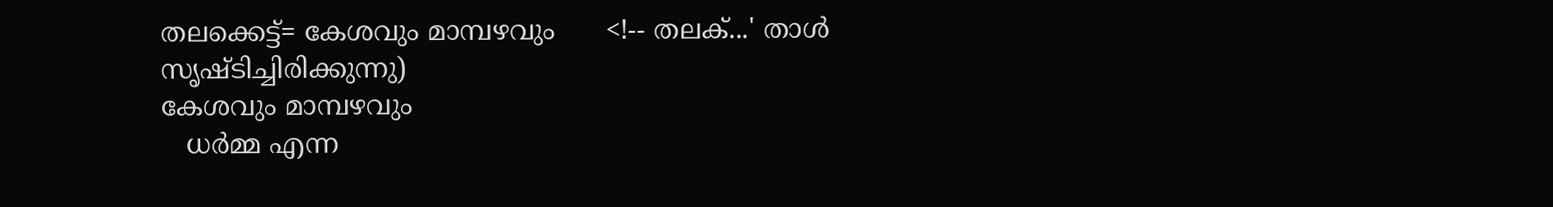തലക്കെട്ട്= കേശവും മാമ്പഴവും      <!-- തലക്...' താൾ സൃഷ്ടിച്ചിരിക്കുന്നു)
കേശവും മാമ്പഴവും
   ധർമ്മ എന്ന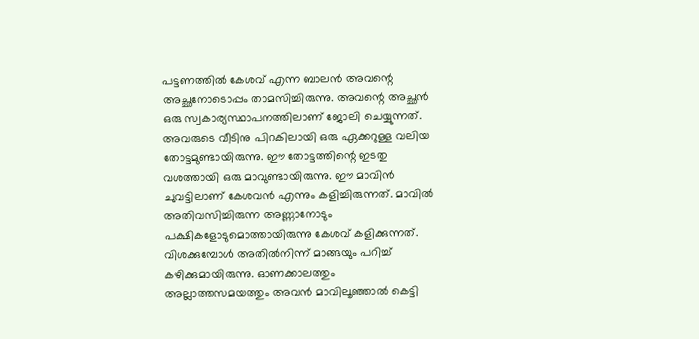പട്ടണത്തിൽ കേശവ് എന്ന ബാലൻ അവന്റെ അച്ഛനോടൊപ്പം താമസിച്ചിരുന്നു. അവന്റെ അച്ഛൻ ഒരു സ്വകാര്യസ്ഥാപനത്തിലാണ് ജോലി ചെയ്യുന്നത്. അവരുടെ വീടിനു പിറകിലായി ഒരു ഏക്കറുള്ള വലിയ തോട്ടമുണ്ടായിരുന്നു. ഈ തോട്ടത്തിന്റെ ഇടതു വശത്തായി ഒരു മാവുണ്ടായിരുന്നു. ഈ മാവിൻ ചുവട്ടിലാണ് കേശവൻ എന്നും കളിച്ചിരുന്നത്. മാവിൽ അതിവസിച്ചിരുന്ന അണ്ണാനോടും പക്ഷികളോടുമൊത്തായിരുന്നു കേശവ് കളിക്കുന്നത്. വിശക്കുമ്പോൾ അതിൽനിന്ന് മാങ്ങയും പറിച്ച് കഴിക്കുമായിരുന്നു. ഓണക്കാലത്തും അല്ലാത്തസമയത്തും അവൻ മാവിലൂഞ്ഞാൽ കെട്ടി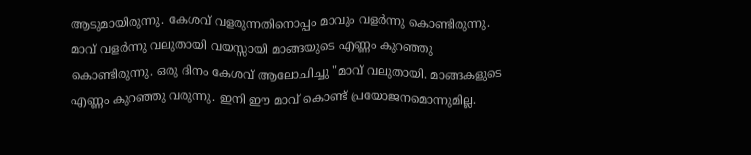ആടുമായിരുന്നു. കേശവ് വളരുന്നതിനൊപ്പം മാവും വളർന്നു കൊണ്ടിരുന്നു. മാവ് വളർന്നു വലുതായി വയസ്സായി മാങ്ങയുടെ എണ്ണം കുറഞ്ഞു കൊണ്ടിരുന്നു. ഒരു ദിനം കേശവ് ആലോചിച്ചു "മാവ് വലുതായി. മാങ്ങകളുടെ എണ്ണം കുറഞ്ഞു വരുന്നു. ഇനി ഈ മാവ് കൊണ്ട് പ്രയോജനമൊന്നുമില്ല.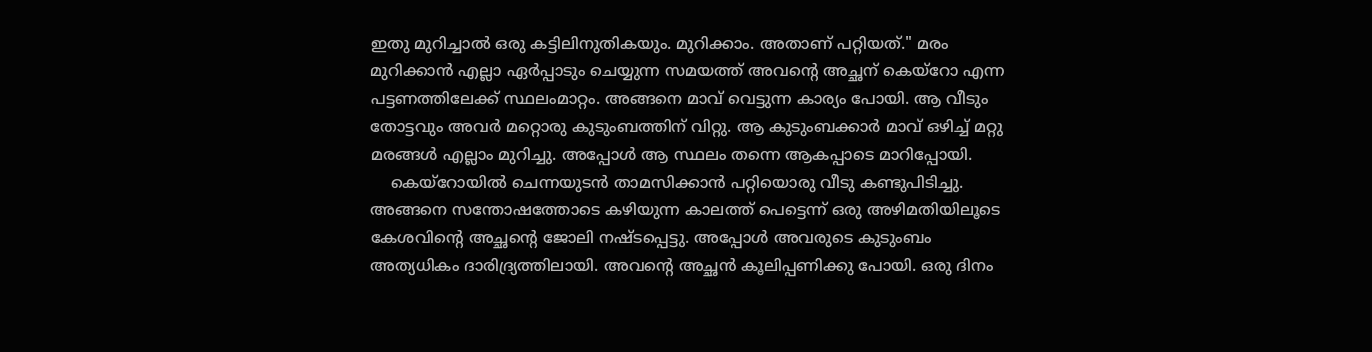ഇതു മുറിച്ചാൽ ഒരു കട്ടിലിനുതികയും. മുറിക്കാം. അതാണ് പറ്റിയത്." മരം മുറിക്കാൻ എല്ലാ ഏർപ്പാടും ചെയ്യുന്ന സമയത്ത് അവന്റെ അച്ഛന് കെയ്റോ എന്ന പട്ടണത്തിലേക്ക് സ്ഥലംമാറ്റം. അങ്ങനെ മാവ് വെട്ടുന്ന കാര്യം പോയി. ആ വീടും തോട്ടവും അവർ മറ്റൊരു കുടുംബത്തിന്‌ വിറ്റു. ആ കുടുംബക്കാർ മാവ് ഒഴിച്ച് മറ്റു മരങ്ങൾ എല്ലാം മുറിച്ചു. അപ്പോൾ ആ സ്ഥലം തന്നെ ആകപ്പാടെ മാറിപ്പോയി.
    കെയ്റോയിൽ ചെന്നയുടൻ താമസിക്കാൻ പറ്റിയൊരു വീടു കണ്ടുപിടിച്ചു. അങ്ങനെ സന്തോഷത്തോടെ കഴിയുന്ന കാലത്ത് പെട്ടെന്ന് ഒരു അഴിമതിയിലൂടെ കേശവിന്റെ അച്ഛന്റെ ജോലി നഷ്ടപ്പെട്ടു. അപ്പോൾ അവരുടെ കുടുംബം അത്യധികം ദാരിദ്ര്യത്തിലായി. അവന്റെ അച്ഛൻ കൂലിപ്പണിക്കു പോയി. ഒരു ദിനം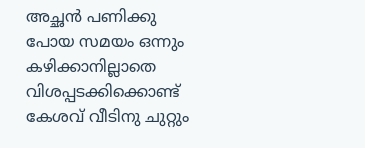അച്ഛൻ പണിക്കു പോയ സമയം ഒന്നും കഴിക്കാനില്ലാതെ വിശപ്പടക്കിക്കൊണ്ട് കേശവ് വീടിനു ചുറ്റും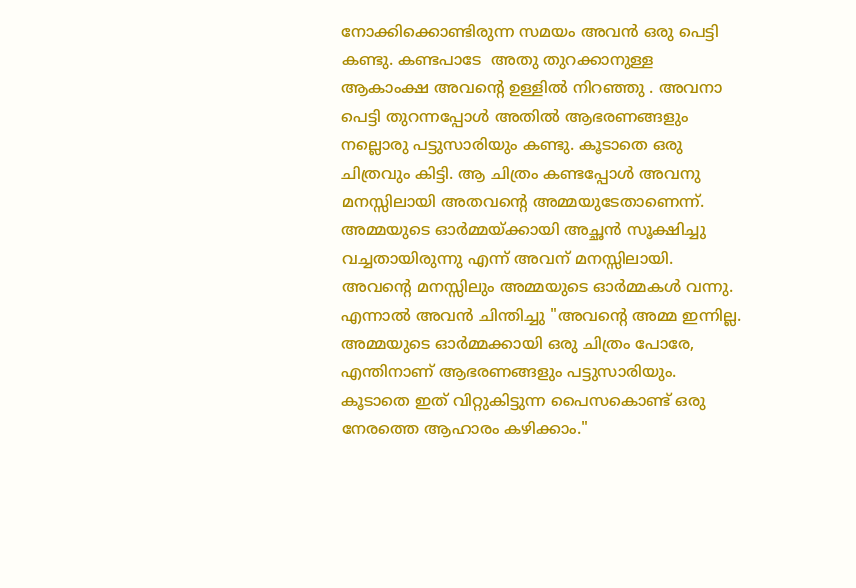നോക്കിക്കൊണ്ടിരുന്ന സമയം അവൻ ഒരു പെട്ടി കണ്ടു. കണ്ടപാടേ  അതു തുറക്കാനുള്ള ആകാംക്ഷ അവന്റെ ഉള്ളിൽ നിറഞ്ഞു . അവനാ പെട്ടി തുറന്നപ്പോൾ അതിൽ ആഭരണങ്ങളും നല്ലൊരു പട്ടുസാരിയും കണ്ടു. കൂടാതെ ഒരു ചിത്രവും കിട്ടി. ആ ചിത്രം കണ്ടപ്പോൾ അവനു മനസ്സിലായി അതവന്റെ അമ്മയുടേതാണെന്ന്. അമ്മയുടെ ഓർമ്മയ്ക്കായി അച്ഛൻ സൂക്ഷിച്ചു വച്ചതായിരുന്നു എന്ന് അവന് മനസ്സിലായി. അവന്റെ മനസ്സിലും അമ്മയുടെ ഓർമ്മകൾ വന്നു. എന്നാൽ അവൻ ചിന്തിച്ചു "അവന്റെ അമ്മ ഇന്നില്ല. അമ്മയുടെ ഓർമ്മക്കായി ഒരു ചിത്രം പോരേ, എന്തിനാണ് ആഭരണങ്ങളും പട്ടുസാരിയും. കൂടാതെ ഇത് വിറ്റുകിട്ടുന്ന പൈസകൊണ്ട് ഒരു  നേരത്തെ ആഹാരം കഴിക്കാം."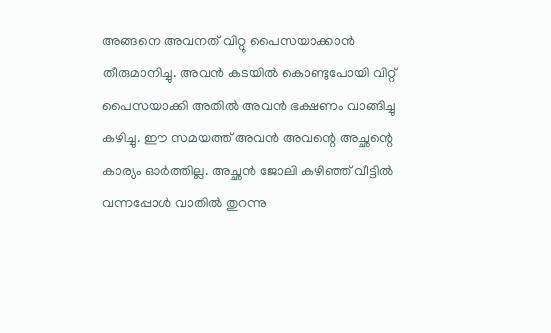അങ്ങനെ അവനത് വിറ്റു പൈസയാക്കാൻ തീരുമാനിച്ചു. അവൻ കടയിൽ കൊണ്ടുപോയി വിറ്റ് പൈസയാക്കി അതിൽ അവൻ ഭക്ഷണം വാങ്ങിച്ചു കഴിച്ചു. ഈ സമയത്ത് അവൻ അവന്റെ അച്ഛന്റെ കാര്യം ഓർത്തില്ല. അച്ഛൻ ജോലി കഴിഞ്ഞ് വീട്ടിൽ വന്നപ്പോൾ വാതിൽ തുറന്നു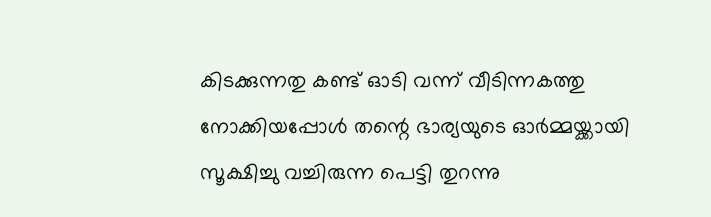കിടക്കുന്നതു കണ്ട് ഓടി വന്ന് വീടിന്നകത്തു നോക്കിയപ്പോൾ തന്റെ ഭാര്യയുടെ ഓർമ്മയ്ക്കായി സൂക്ഷിച്ചു വച്ചിരുന്ന പെട്ടി തുറന്നു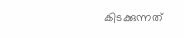കിടക്കുന്നത്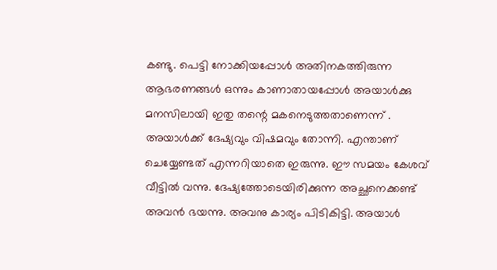കണ്ടു. പെട്ടി നോക്കിയപ്പോൾ അതിനകത്തിരുന്ന ആഭരണങ്ങൾ ഒന്നും കാണാതായപ്പോൾ അയാൾക്കു മനസിലായി ഇതു തന്റെ മകനെടുത്തതാണെന്ന് . അയാൾക്ക് ദേഷ്യവും വിഷമവും തോന്നി. എന്താണ് ചെയ്യേണ്ടത് എന്നറിയാതെ ഇരുന്നു. ഈ സമയം കേശവ് വീട്ടിൽ വന്നു. ദേഷ്യത്തോടെയിരിക്കുന്ന അച്ഛനെക്കണ്ട് അവൻ ഭയന്നു. അവനു കാര്യം പിടികിട്ടി. അയാൾ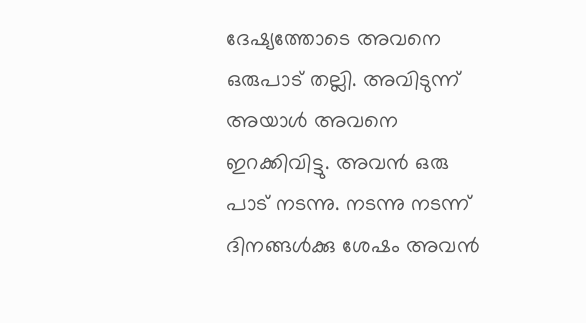ദേഷ്യത്തോടെ അവനെ ഒരുപാട് തല്ലി. അവിടുന്ന് അയാൾ അവനെ ഇറക്കിവിട്ടു. അവൻ ഒരു പാട് നടന്നു. നടന്നു നടന്ന് ദിനങ്ങൾക്കു ശേഷം അവൻ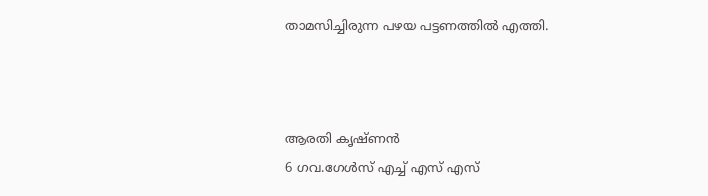താമസിച്ചിരുന്ന പഴയ പട്ടണത്തിൽ എത്തി.



ആരതി കൃഷ്ണൻ
6 ഗവ.ഗേൾസ് എച്ച് എസ് എസ്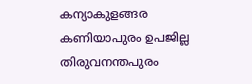കന്യാകുളങ്ങര
കണിയാപുരം ഉപജില്ല
തിരുവനന്തപുരം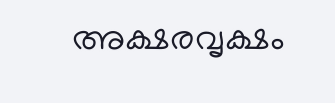അക്ഷരവൃക്ഷം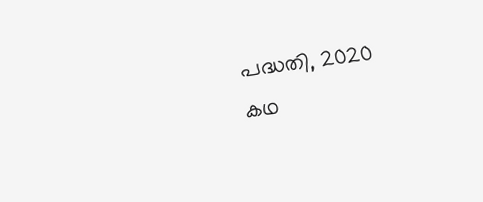പദ്ധതി, 2020
കഥ